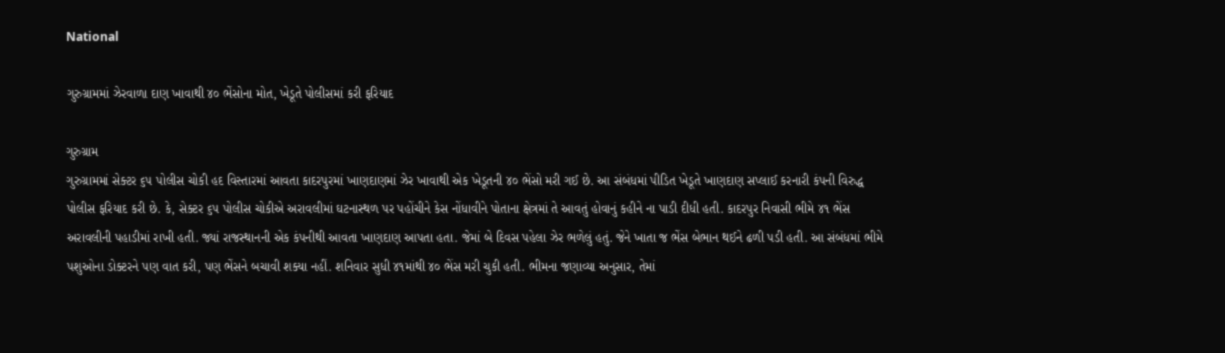National

ગુરુગ્રામમાં ઝેરવાળા દાણ ખાવાથી ૪૦ ભેંસોના મોત, ખેડૂતે પોલીસમાં કરી ફરિયાદ

ગુરુગ્રામ
ગુરુગ્રામમાં સેક્ટર ૬૫ પોલીસ ચોકી હદ વિસ્તારમાં આવતા કાદરપુરમાં ખાણદાણમાં ઝેર ખાવાથી એક ખેડૂતની ૪૦ ભેંસો મરી ગઈ છે. આ સંબંધમાં પીડિત ખેડૂતે ખાણદાણ સપ્લાઈ કરનારી કંપની વિરુદ્ધ પોલીસ ફરિયાદ કરી છે. કે, સેક્ટર ૬૫ પોલીસ ચોકીએ અરાવલીમાં ઘટનાસ્થળ પર પહોંચીને કેસ નોંધાવીને પોતાના ક્ષેત્રમાં તે આવતું હોવાનું કહીને ના પાડી દીધી હતી. કાદરપુર નિવાસી ભીમે ૪૧ ભેંસ અરાવલીની પહાડીમાં રાખી હતી. જ્યાં રાજસ્થાનની એક કંપનીથી આવતા ખાણદાણ આપતા હતા. જેમાં બે દિવસ પહેલા ઝેર ભળેલું હતું. જેને ખાતા જ ભેંસ બેભાન થઈને ઢળી પડી હતી. આ સંબંધમાં ભીમે પશુઓના ડોક્ટરને પણ વાત કરી, પણ ભેંસને બચાવી શક્યા નહીં. શનિવાર સુધી ૪૧માંથી ૪૦ ભેંસ મરી ચુકી હતી. ભીમના જણાવ્યા અનુસાર, તેમાં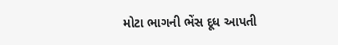મોટા ભાગની ભેંસ દૂધ આપતી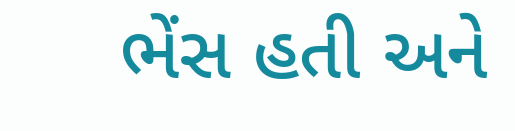ભેંસ હતી અને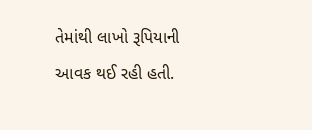તેમાંથી લાખો રૂપિયાની આવક થઈ રહી હતી.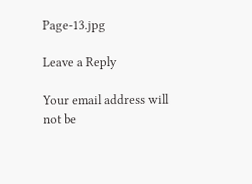Page-13.jpg

Leave a Reply

Your email address will not be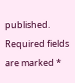published. Required fields are marked *